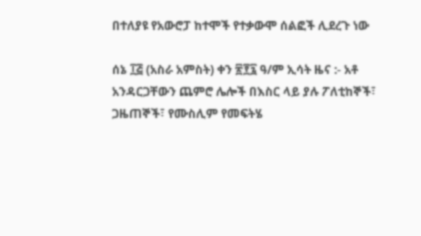በተለያዩ የአውሮፓ ከተሞች የተቃውሞ ሰልፎች ሊደረጉ ነው

ሰኔ ፲፭ (አስራ አምስት) ቀን ፳፻፯ ዓ/ም ኢሳት ዜና :- አቶ አንዳርጋቸውን ጨምሮ ሌሎች በእስር ላይ ያሉ ፖለቲከኞች፣ ጋዜጠኞች፣ የሙስሊም የመፍትሄ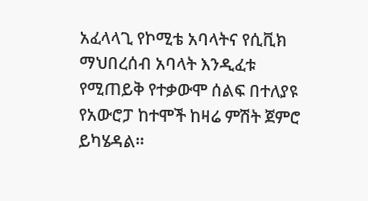አፈላላጊ የኮሚቴ አባላትና የሲቪክ ማህበረሰብ አባላት እንዲፈቱ የሚጠይቅ የተቃውሞ ሰልፍ በተለያዩ የአውሮፓ ከተሞች ከዛሬ ምሽት ጀምሮ ይካሄዳል።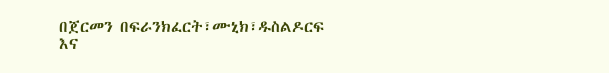በጀርመን በፍራንክፈርት፣ሙኒክ፣ዱስልዶርፍ እና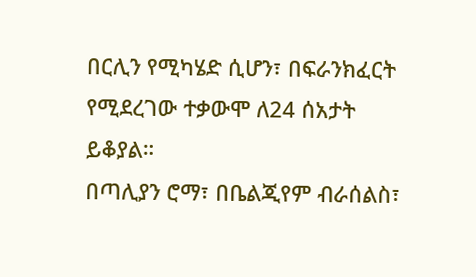በርሊን የሚካሄድ ሲሆን፣ በፍራንክፈርት የሚደረገው ተቃውሞ ለ24 ሰአታት ይቆያል።
በጣሊያን ሮማ፣ በቤልጂየም ብራሰልስ፣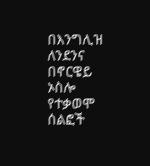በእንግሊዝ ለንደንና በኖርዌይ ኦስሎ የተቃወሞ ሰልፎች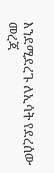እንደሚደረጉ ለኢሳት የደረሰው መረጃ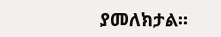ያመለክታል።